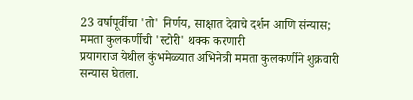23 वर्षापूर्वीचा 'तो' निर्णय, साक्षात देवाचे दर्शन आणि संन्यास; ममता कुलकर्णीची 'स्टोरी' थक्क करणारी
प्रयागराज येथील कुंभमेळ्यात अभिनेत्री ममता कुलकर्णीने शुक्रवारी सन्यास घेतला.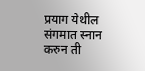प्रयाग येथील संगमात स्नान करुन ती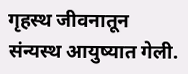गृहस्थ जीवनातून संन्यस्थ आयुष्यात गेली.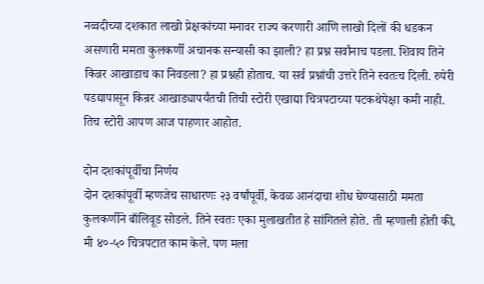नव्वदीच्या दशकात लाखो प्रेक्षकांच्या मनावर राज्य करणारी आणि लाखो दिलों की धडकन असणारी ममता कुलकर्णी अचानक सन्यासी का झाली? हा प्रश्न सर्वांनाच पडला. शिवाय तिने किन्नर आखाडाच का निवडला? हा प्रश्नही होताच. या सर्व प्रश्नांची उत्तरे तिने स्वतःच दिली. रुपेरी पडद्यापासून किन्रर आखाड्यापर्यंतची तिची स्टोरी एखाद्या चित्रपटाच्या पटकथेपेक्षा कमी नाही. तिच स्टोरी आपण आज पाहणार आहोत.

दोन दशकांपूर्वीचा निर्णय
दोन दशकांपूर्वी म्हणजेच साधारणः २३ वर्षांपूर्वी, केवळ आनंदाचा शोध घेण्यासाठी ममता कुलकर्णीने बाँलिवूड सोडले. तिने स्वतः एका मुलाखतीत हे सांगितले होते. ती म्हणाली होती की, मी ४०-५० चित्रपटात काम केले. पण मला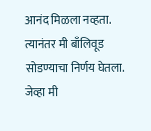आनंद मिळला नव्हता. त्यानंतर मी बाँलिवूड सोडण्याचा निर्णय घेतला. जेव्हा मी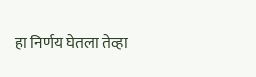हा निर्णय घेतला तेव्हा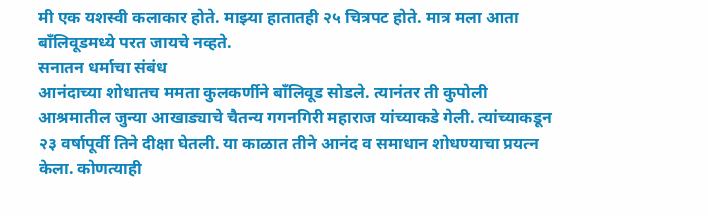मी एक यशस्वी कलाकार होते. माझ्या हातातही २५ चित्रपट होते. मात्र मला आता बाँलिवूडमध्ये परत जायचे नव्हते.
सनातन धर्माचा संबंध
आनंदाच्या शोधातच ममता कुलकर्णीने बाँलिवूड सोडले. त्यानंतर ती कुपोली आश्रमातील जुन्या आखाड्याचे चैतन्य गगनगिरी महाराज यांच्याकडे गेली. त्यांच्याकडून २३ वर्षापूर्वी तिने दीक्षा घेतली. या काळात तीने आनंद व समाधान शोधण्याचा प्रयत्न केला. कोणत्याही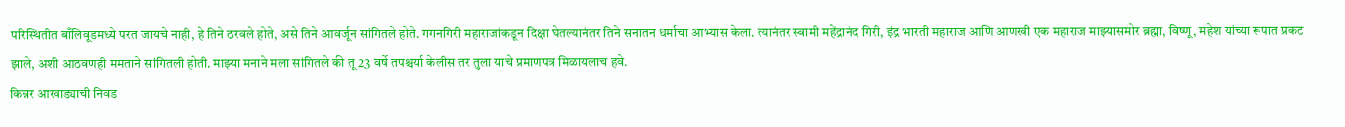परिस्थितीत बाँलिवूडमध्ये परत जायचे नाही, हे तिने ठरवले होते, असे तिने आवर्जून सांगितले होते. गगनगिरी महाराजांकडून दिक्षा घेतल्यानंतर तिने सनातन धर्माचा आभ्यास केला. त्यानंतर स्वामी महेंद्रानंद गिरी, इंद्र भारती महाराज आणि आणखी एक महाराज माझ्यासमोर ब्रह्मा, विष्णू, महेश यांच्या रूपात प्रकट झाले, अशी आठवणही ममताने सांगितली होती. माझ्या मनाने मला सांगितले की तू 23 वर्षे तपश्चर्या केलीस तर तुला याचे प्रमाणपत्र मिळायलाच हवे.
किन्नर आखाड्याची निवड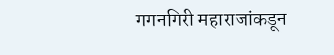गगनगिरी महाराजांकडून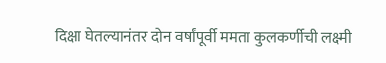दिक्षा घेतल्यानंतर दोन वर्षांपूर्वी ममता कुलकर्णीची लक्ष्मी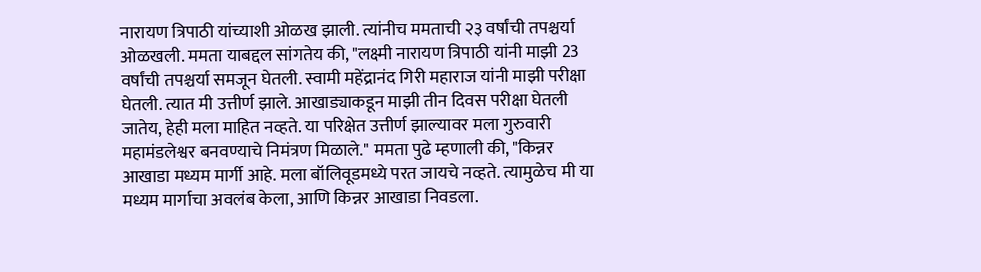नारायण त्रिपाठी यांच्याशी ओळख झाली. त्यांनीच ममताची २३ वर्षांची तपश्चर्या ओळखली. ममता याबद्दल सांगतेय की, "लक्ष्मी नारायण त्रिपाठी यांनी माझी 23 वर्षांची तपश्चर्या समजून घेतली. स्वामी महेंद्रानंद गिरी महाराज यांनी माझी परीक्षा घेतली. त्यात मी उत्तीर्ण झाले. आखाड्याकडून माझी तीन दिवस परीक्षा घेतली जातेय, हेही मला माहित नव्हते. या परिक्षेत उत्तीर्ण झाल्यावर मला गुरुवारी महामंडलेश्वर बनवण्याचे निमंत्रण मिळाले." ममता पुढे म्हणाली की, "किन्नर आखाडा मध्यम मार्गी आहे. मला बॉलिवूडमध्ये परत जायचे नव्हते. त्यामुळेच मी या मध्यम मार्गाचा अवलंब केला, आणि किन्नर आखाडा निवडला.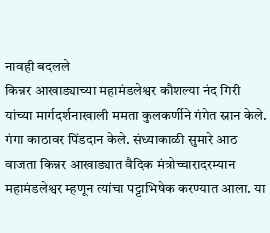नावही बदलले
किन्नर आखाड्याच्या महामंडलेश्वर कौशल्या नंद गिरी यांच्या मार्गदर्शनाखाली ममता कुलकर्णीने गंगेत स्नान केले. गंगा काठावर पिंडदान केले. संध्याकाळी सुमारे आठ वाजता किन्नर आखाड्यात वैदिक मंत्रोच्चारादरम्यान महामंडलेश्वर म्हणून त्यांचा पट्टाभिषेक करण्यात आला. या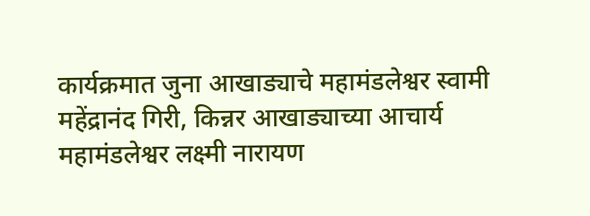कार्यक्रमात जुना आखाड्याचे महामंडलेश्वर स्वामी महेंद्रानंद गिरी, किन्नर आखाड्याच्या आचार्य महामंडलेश्वर लक्ष्मी नारायण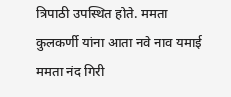त्रिपाठी उपस्थित होते. ममता कुलकर्णी यांना आता नवे नाव यमाई ममता नंद गिरी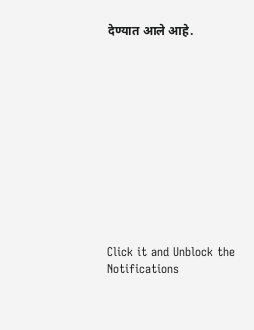देण्यात आले आहे.












Click it and Unblock the Notifications